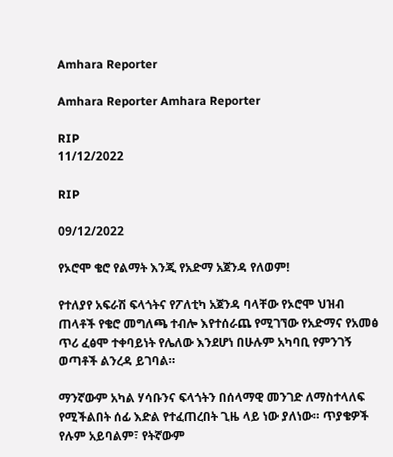Amhara Reporter

Amhara Reporter Amhara Reporter

RIP
11/12/2022

RIP

09/12/2022

የኦሮሞ ቄሮ የልማት እንጂ የአድማ አጀንዳ የለወም!

የተለያየ አፍራሽ ፍላጎትና የፖለቲካ አጀንዳ ባላቸው የኦሮሞ ህዝብ ጠላቶች የቄሮ መግለጫ ተብሎ እየተሰራጨ የሚገኘው የአድማና የአመፅ ጥሪ ፈፅሞ ተቀባይነት የሌለው እንደሆነ በሁሉም አካባቢ የምንገኝ ወጣቶች ልንረዳ ይገባል።

ማንኛውም አካል ሃሳቡንና ፍላጎትን በሰላማዊ መንገድ ለማስተላለፍ የሚችልበት ሰፊ እድል የተፈጠረበት ጊዜ ላይ ነው ያለነው። ጥያቄዎች የሉም አይባልም፣ የትኛውም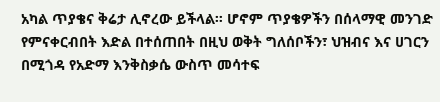አካል ጥያቄና ቅሬታ ሊኖረው ይችላል። ሆኖም ጥያቄዎችን በሰላማዊ መንገድ የምናቀርብበት እድል በተሰጠበት በዚህ ወቅት ግለሰቦችን፣ ህዝብና እና ሀገርን በሚጎዳ የአድማ እንቅስቃሴ ውስጥ መሳተፍ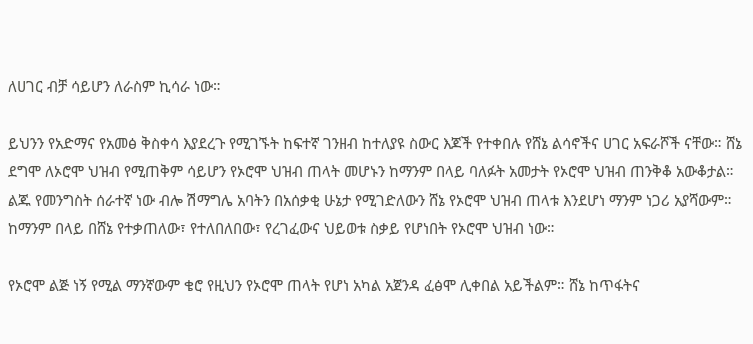ለሀገር ብቻ ሳይሆን ለራስም ኪሳራ ነው።

ይህንን የአድማና የአመፅ ቅስቀሳ እያደረጉ የሚገኙት ከፍተኛ ገንዘብ ከተለያዩ ስውር እጆች የተቀበሉ የሸኔ ልሳኖችና ሀገር አፍራሾች ናቸው። ሸኔ ደግሞ ለኦሮሞ ህዝብ የሚጠቅም ሳይሆን የኦሮሞ ህዝብ ጠላት መሆኑን ከማንም በላይ ባለፉት አመታት የኦሮሞ ህዝብ ጠንቅቆ አውቆታል። ልጁ የመንግስት ሰራተኛ ነው ብሎ ሽማግሌ አባትን በአሰቃቂ ሁኔታ የሚገድለውን ሸኔ የኦሮሞ ህዝብ ጠላቱ እንደሆነ ማንም ነጋሪ አያሻውም። ከማንም በላይ በሸኔ የተቃጠለው፣ የተለበለበው፣ የረገፈውና ህይወቱ ስቃይ የሆነበት የኦሮሞ ህዝብ ነው።

የኦሮሞ ልጅ ነኝ የሚል ማንኛውም ቄሮ የዚህን የኦሮሞ ጠላት የሆነ አካል አጀንዳ ፈፅሞ ሊቀበል አይችልም። ሸኔ ከጥፋትና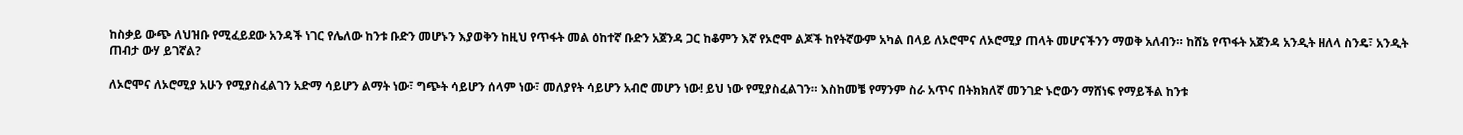ከስቃይ ውጭ ለህዝቡ የሚፈይደው አንዳች ነገር የሌለው ከንቱ ቡድን መሆኑን እያወቅን ከዚህ የጥፋት መል ዕከተኛ ቡድን አጀንዳ ጋር ከቆምን እኛ የኦሮሞ ልጆች ከየትኛውም አካል በላይ ለኦሮሞና ለኦሮሚያ ጠላት መሆናችንን ማወቅ አለብን። ከሸኔ የጥፋት አጀንዳ አንዲት ዘለላ ስንዴ፣ አንዲት ጠብታ ውሃ ይገኛል?

ለኦሮሞና ለኦሮሚያ አሁን የሚያስፈልገን አድማ ሳይሆን ልማት ነው፣ ግጭት ሳይሆን ሰላም ነው፣ መለያየት ሳይሆን አብሮ መሆን ነው! ይህ ነው የሚያስፈልገን። እስከመቼ የማንም ስራ አጥና በትክክለኛ መንገድ ኑሮውን ማሸነፍ የማይችል ከንቱ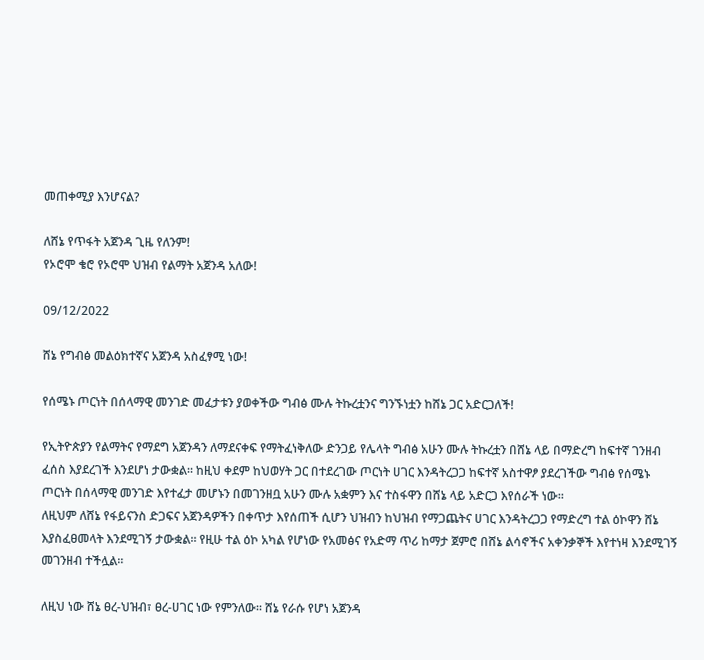መጠቀሚያ እንሆናል?

ለሸኔ የጥፋት አጀንዳ ጊዜ የለንም!
የኦሮሞ ቄሮ የኦሮሞ ህዝብ የልማት አጀንዳ አለው!

09/12/2022

ሸኔ የግብፅ መልዕክተኛና አጀንዳ አስፈፃሚ ነው!

የሰሜኑ ጦርነት በሰላማዊ መንገድ መፈታቱን ያወቀችው ግብፅ ሙሉ ትኩረቷንና ግንኙነቷን ከሸኔ ጋር አድርጋለች!

የኢትዮጵያን የልማትና የማደግ አጀንዳን ለማደናቀፍ የማትፈነቅለው ድንጋይ የሌላት ግብፅ አሁን ሙሉ ትኩረቷን በሸኔ ላይ በማድረግ ከፍተኛ ገንዘብ ፈሰስ እያደረገች እንደሆነ ታውቋል። ከዚህ ቀደም ከህወሃት ጋር በተደረገው ጦርነት ሀገር እንዳትረጋጋ ከፍተኛ አስተዋፆ ያደረገችው ግብፅ የሰሜኑ ጦርነት በሰላማዊ መንገድ እየተፈታ መሆኑን በመገንዘቧ አሁን ሙሉ አቋምን እና ተስፋዋን በሸኔ ላይ አድርጋ እየሰራች ነው።
ለዚህም ለሸኔ የፋይናንስ ድጋፍና አጀንዳዎችን በቀጥታ እየሰጠች ሲሆን ህዝብን ከህዝብ የማጋጨትና ሀገር እንዳትረጋጋ የማድረግ ተል ዕኮዋን ሸኔ እያስፈፀመላት እንደሚገኝ ታውቋል። የዚሁ ተል ዕኮ አካል የሆነው የአመፅና የአድማ ጥሪ ከማታ ጀምሮ በሸኔ ልሳኖችና አቀንቃኞች እየተነዛ እንደሚገኝ መገንዘብ ተችሏል።

ለዚህ ነው ሸኔ ፀረ-ህዝብ፣ ፀረ-ሀገር ነው የምንለው። ሸኔ የራሱ የሆነ አጀንዳ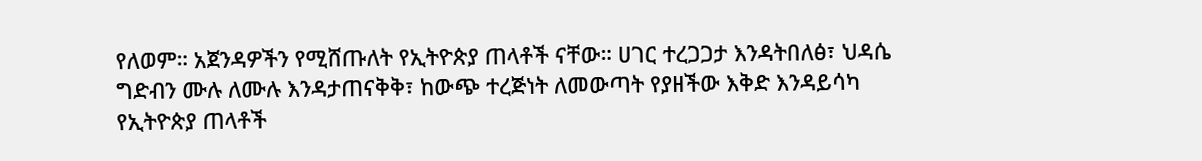የለወም። አጀንዳዎችን የሚሸጡለት የኢትዮጵያ ጠላቶች ናቸው። ሀገር ተረጋጋታ እንዳትበለፅ፣ ህዳሴ ግድብን ሙሉ ለሙሉ እንዳታጠናቅቅ፣ ከውጭ ተረጅነት ለመውጣት የያዘችው እቅድ እንዳይሳካ የኢትዮጵያ ጠላቶች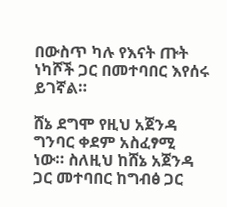በውስጥ ካሉ የእናት ጡት ነካሾች ጋር በመተባበር እየሰሩ ይገኛል።

ሸኔ ደግሞ የዚህ አጀንዳ ግንባር ቀደም አስፈፃሚ ነው። ስለዚህ ከሸኔ አጀንዳ ጋር መተባበር ከግብፅ ጋር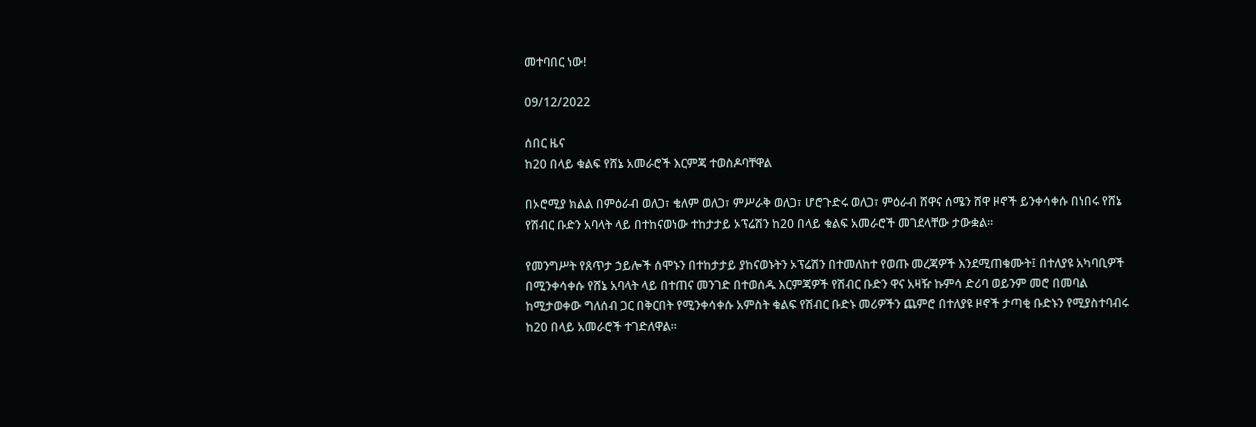መተባበር ነው!

09/12/2022

ሰበር ዜና
ከ20 በላይ ቁልፍ የሸኔ አመራሮች እርምጃ ተወስዶባቸዋል

በኦሮሚያ ክልል በምዕራብ ወለጋ፣ ቄለም ወለጋ፣ ምሥራቅ ወለጋ፣ ሆሮጉድሩ ወለጋ፣ ምዕራብ ሸዋና ሰሜን ሸዋ ዞኖች ይንቀሳቀሱ በነበሩ የሸኔ የሽብር ቡድን አባላት ላይ በተከናወነው ተከታታይ ኦፕሬሽን ከ20 በላይ ቁልፍ አመራሮች መገደላቸው ታውቋል፡፡

የመንግሥት የጸጥታ ኃይሎች ሰሞኑን በተከታታይ ያከናወኑትን ኦፕሬሽን በተመለከተ የወጡ መረጃዎች እንደሚጠቁሙት፤ በተለያዩ አካባቢዎች በሚንቀሳቀሱ የሸኔ አባላት ላይ በተጠና መንገድ በተወሰዱ እርምጃዎች የሽብር ቡድን ዋና አዛዥ ኩምሳ ድሪባ ወይንም መሮ በመባል ከሚታወቀው ግለሰብ ጋር በቅርበት የሚንቀሳቀሱ አምስት ቁልፍ የሽብር ቡድኑ መሪዎችን ጨምሮ በተለያዩ ዞኖች ታጣቂ ቡድኑን የሚያስተባብሩ ከ20 በላይ አመራሮች ተገድለዋል፡፡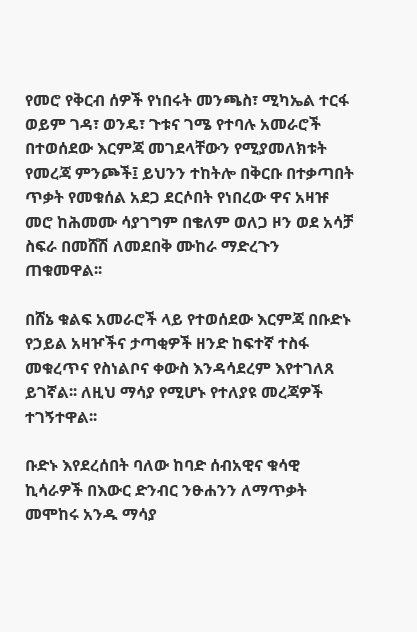የመሮ የቅርብ ሰዎች የነበሩት መንጫስ፣ ሚካኤል ተርፋ ወይም ገዳ፣ ወንዴ፣ ጉቱና ገሜ የተባሉ አመራሮች በተወሰደው እርምጃ መገደላቸውን የሚያመለክቱት የመረጃ ምንጮች፤ ይህንን ተከትሎ በቅርቡ በተቃጣበት ጥቃት የመቁሰል አደጋ ደርሶበት የነበረው ዋና አዛዡ መሮ ከሕመሙ ሳያገግም በቄለም ወለጋ ዞን ወደ አሳቻ ስፍራ በመሸሽ ለመደበቅ ሙከራ ማድረጉን ጠቁመዋል፡፡

በሸኔ ቁልፍ አመራሮች ላይ የተወሰደው እርምጃ በቡድኑ የኃይል አዛዦችና ታጣቂዎች ዘንድ ከፍተኛ ተስፋ መቁረጥና የስነልቦና ቀውስ እንዳሳደረም እየተገለጸ ይገኛል፡፡ ለዚህ ማሳያ የሚሆኑ የተለያዩ መረጃዎች ተገኝተዋል፡፡

ቡድኑ እየደረሰበት ባለው ከባድ ሰብአዊና ቁሳዊ ኪሳራዎች በእውር ድንብር ንፁሐንን ለማጥቃት መሞከሩ አንዱ ማሳያ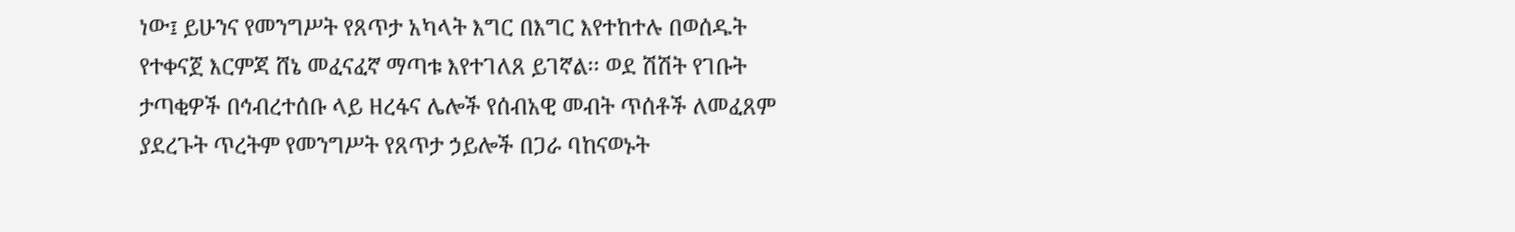ነው፤ ይሁንና የመንግሥት የጸጥታ አካላት እግር በእግር እየተከተሉ በወሰዱት የተቀናጀ እርምጃ ሸኔ መፈናፈኛ ማጣቱ እየተገለጸ ይገኛል፡፡ ወደ ሽሽት የገቡት ታጣቂዎች በኅብረተሰቡ ላይ ዘረፋና ሌሎች የሰብአዊ መብት ጥሰቶች ለመፈጸም ያደረጉት ጥረትም የመንግሥት የጸጥታ ኃይሎች በጋራ ባከናወኑት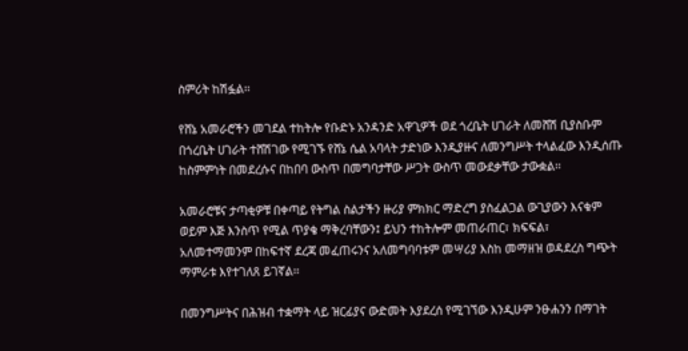ስምሪት ከሽፏል፡፡

የሸኔ አመራሮችን መገደል ተከትሎ የቡድኑ አንዳንድ አዋጊዎች ወደ ጎረቤት ሀገራት ለመሸሽ ቢያስቡም በጎረቤት ሀገራት ተሸሽገው የሚገኙ የሸኔ ሴል አባላት ታድነው እንዲያዙና ለመንግሥት ተላልፈው እንዲሰጡ ከስምምነት በመደረሱና በከበባ ውስጥ በመግባታቸው ሥጋት ውስጥ መውደቃቸው ታውቋል፡፡

አመራሮቹና ታጣቂዎቹ በቀጣይ የትግል ስልታችን ዙሪያ ምክክር ማድረግ ያስፈልጋል ውጊያውን እናቁም ወይም እጅ እንስጥ የሚል ጥያቄ ማቅረባቸውን፤ ይህን ተከትሎም መጠራጠር፣ ክፍፍል፣ አለመተማመንም በከፍተኛ ደረጃ መፈጠሩንና አለመግባባቱም መሣሪያ እስከ መማዘዝ ወዳደረስ ግጭት ማምራቱ እየተገለጸ ይገኛል፡፡

በመንግሥትና በሕዝብ ተቋማት ላይ ዝርፊያና ውድመት እያደረሰ የሚገኘው እንዲሁም ንፁሐንን በማገት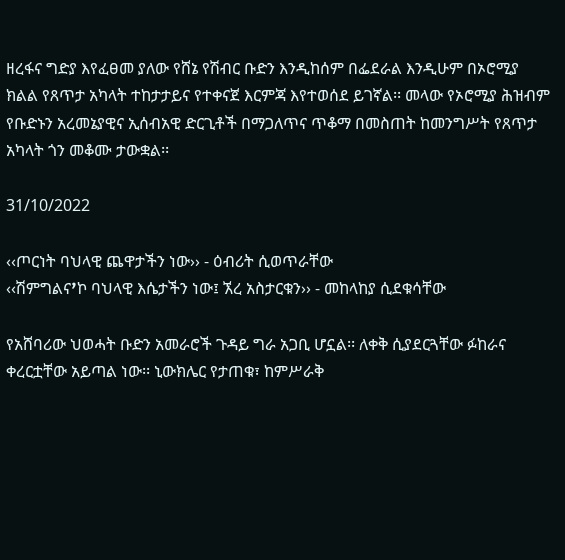ዘረፋና ግድያ እየፈፀመ ያለው የሸኔ የሽብር ቡድን እንዲከሰም በፌደራል እንዲሁም በኦሮሚያ ክልል የጸጥታ አካላት ተከታታይና የተቀናጀ እርምጃ እየተወሰደ ይገኛል፡፡ መላው የኦሮሚያ ሕዝብም የቡድኑን አረመኔያዊና ኢሰብአዊ ድርጊቶች በማጋለጥና ጥቆማ በመስጠት ከመንግሥት የጸጥታ አካላት ጎን መቆሙ ታውቋል፡፡

31/10/2022

‹‹ጦርነት ባህላዊ ጨዋታችን ነው›› - ዕብሪት ሲወጥራቸው
‹‹ሽምግልናߴኮ ባህላዊ እሴታችን ነው፤ ኧረ አስታርቁን›› - መከላከያ ሲደቁሳቸው

የአሸባሪው ህወሓት ቡድን አመራሮች ጉዳይ ግራ አጋቢ ሆኗል፡፡ ለቀቅ ሲያደርጓቸው ፉከራና ቀረርቷቸው አይጣል ነው፡፡ ኒውክሌር የታጠቁ፣ ከምሥራቅ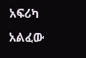አፍሪካ አልፈው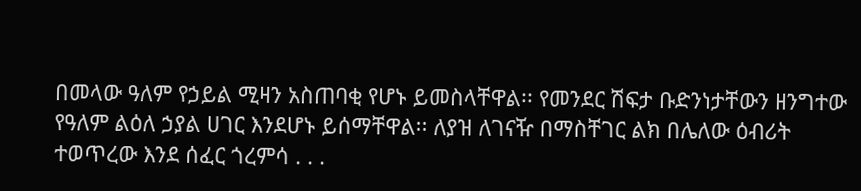በመላው ዓለም የኃይል ሚዛን አስጠባቂ የሆኑ ይመስላቸዋል፡፡ የመንደር ሽፍታ ቡድንነታቸውን ዘንግተው የዓለም ልዕለ ኃያል ሀገር እንደሆኑ ይሰማቸዋል፡፡ ለያዝ ለገናዥ በማስቸገር ልክ በሌለው ዕብሪት ተወጥረው እንደ ሰፈር ጎረምሳ . . .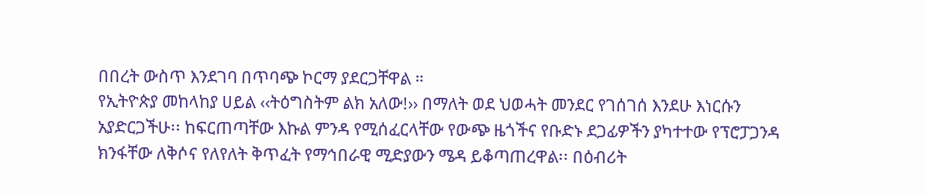በበረት ውስጥ እንደገባ በጥባጭ ኮርማ ያደርጋቸዋል ።
የኢትዮጵያ መከላከያ ሀይል ‹‹ትዕግስትም ልክ አለው!›› በማለት ወደ ህወሓት መንደር የገሰገሰ እንደሁ እነርሱን አያድርጋችሁ፡፡ ከፍርጠጣቸው እኩል ምንዳ የሚሰፈርላቸው የውጭ ዜጎችና የቡድኑ ደጋፊዎችን ያካተተው የፕሮፓጋንዳ ክንፋቸው ለቅሶና የለየለት ቅጥፈት የማኅበራዊ ሚድያውን ሜዳ ይቆጣጠረዋል፡፡ በዕብሪት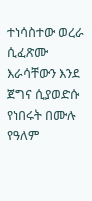ተነሳስተው ወረራ ሲፈጽሙ እራሳቸውን እንደ ጀግና ሲያወድሱ የነበሩት በሙሉ የዓለም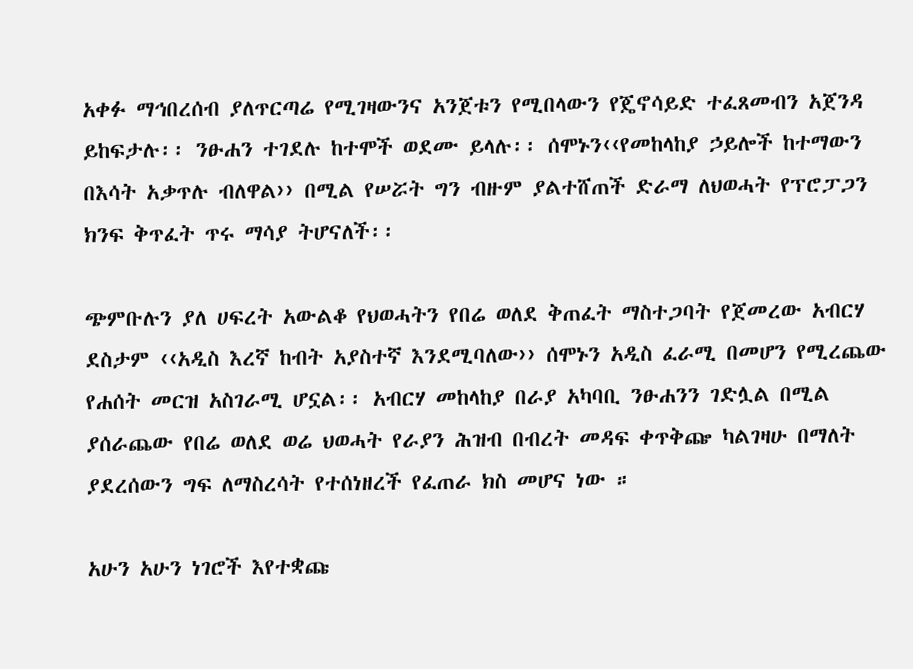አቀፉ ማኅበረሰብ ያለጥርጣሬ የሚገዛውንና አንጀቱን የሚበላውን የጄኖሳይድ ተፈጸመብን አጀንዳ ይከፍታሉ፡፡ ንፁሐን ተገደሉ ከተሞች ወደሙ ይላሉ፡፡ ሰሞኑን‹‹የመከላከያ ኃይሎች ከተማውን በእሳት አቃጥሉ ብለዋል›› በሚል የሠሯት ግን ብዙም ያልተሸጠች ድራማ ለህወሓት የፕሮፓጋን ክንፍ ቅጥፈት ጥሩ ማሳያ ትሆናለች፡፡

ጭምቡሉን ያለ ሀፍረት አውልቆ የህወሓትን የበሬ ወለደ ቅጠፈት ማስተጋባት የጀመረው አብርሃ ደስታም ‹‹አዲስ እረኛ ከብት አያስተኛ እንደሚባለው›› ሰሞኑን አዲስ ፈራሚ በመሆን የሚረጨው የሐሰት መርዝ አስገራሚ ሆኗል፡፡ አብርሃ መከላከያ በራያ አካባቢ ንፁሐንን ገድሏል በሚል ያሰራጨው የበሬ ወለደ ወሬ ህወሓት የራያን ሕዝብ በብረት መዳፍ ቀጥቅጬ ካልገዛሁ በማለት ያደረሰውን ግፍ ለማስረሳት የተሰነዘረች የፈጠራ ክስ መሆና ነው ።

አሁን አሁን ነገሮች እየተቋጩ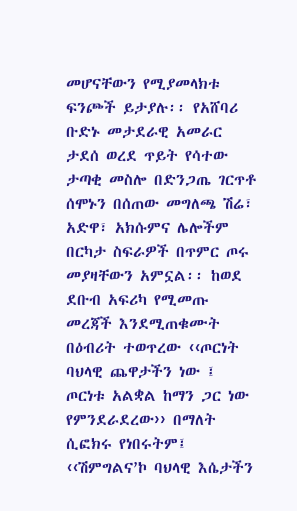መሆናቸውን የሚያመላክቱ ፍንጮች ይታያሉ፡፡ የአሸባሪ ቡድኑ መታደራዊ አመራር ታደሰ ወረደ ጥይት የሳተው ታጣቂ መስሎ በድንጋጤ ገርጥቶ ሰሞኑን በሰጠው መግለጫ ሽሬ፣ አድዋ፣ አክሱምና ሌሎችም በርካታ ስፍራዎች በጥምር ጦሩ መያዛቸውን አምኗል፡፡ ከወደ ደቡብ አፍሪካ የሚመጡ መረጃች እንደሚጠቁሙት በዕብሪት ተወጥረው ‹‹ጦርነት ባህላዊ ጨዋታችን ነው ፤ ጦርነቱ አልቋል ከማን ጋር ነው የምንደራደረው›› በማለት ሲፎክሩ የነበሩትም፤ ‹‹ሽምግልናߴኮ ባህላዊ እሴታችን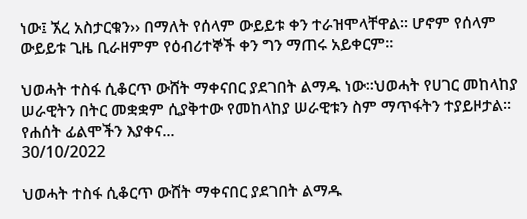ነው፤ ኧረ አስታርቁን›› በማለት የሰላም ውይይቱ ቀን ተራዝሞላቸዋል፡፡ ሆኖም የሰላም ውይይቱ ጊዜ ቢራዘምም የዕብሪተኞች ቀን ግን ማጠሩ አይቀርም።

ህወሓት ተስፋ ሲቆርጥ ውሸት ማቀናበር ያደገበት ልማዱ ነው።ህወሓት የሀገር መከላከያ  ሠራዊትን በትር መቋቋም ሲያቅተው የመከላከያ ሠራዊቱን ስም ማጥፋትን ተያይዞታል። የሐሰት ፊልሞችን እያቀና...
30/10/2022

ህወሓት ተስፋ ሲቆርጥ ውሸት ማቀናበር ያደገበት ልማዱ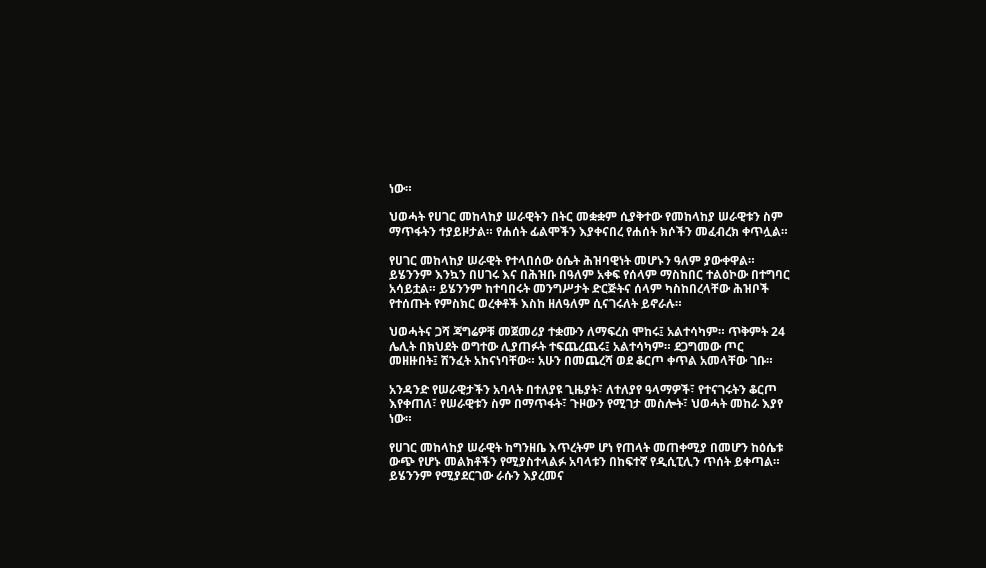ነው።

ህወሓት የሀገር መከላከያ ሠራዊትን በትር መቋቋም ሲያቅተው የመከላከያ ሠራዊቱን ስም ማጥፋትን ተያይዞታል። የሐሰት ፊልሞችን እያቀናበረ የሐሰት ክሶችን መፈብረክ ቀጥሏል።

የሀገር መከላከያ ሠራዊት የተላበሰው ዕሴት ሕዝባዊነት መሆኑን ዓለም ያውቀዋል። ይሄንንም እንኳን በሀገሩ እና በሕዝቡ በዓለም አቀፍ የሰላም ማስከበር ተልዕኮው በተግባር አሳይቷል። ይሄንንም ከተባበሩት መንግሥታት ድርጅትና ሰላም ካስከበረላቸው ሕዝቦች የተሰጡት የምስክር ወረቀቶች እስከ ዘለዓለም ሲናገሩለት ይኖራሉ።

ህወሓትና ጋሻ ጃግሬዎቹ መጀመሪያ ተቋሙን ለማፍረስ ሞከሩ፤ አልተሳካም። ጥቅምት 24 ሌሊት በክህደት ወግተው ሊያጠፉት ተፍጨረጨሩ፤ አልተሳካም። ደጋግመው ጦር መዘዙበት፤ ሽንፈት አከናነባቸው። አሁን በመጨረሻ ወደ ቆርጦ ቀጥል አመላቸው ገቡ።

አንዳንድ የሠራዊታችን አባላት በተለያዩ ጊዜያት፣ ለተለያየ ዓላማዎች፣ የተናገሩትን ቆርጦ እየቀጠለ፣ የሠራዊቱን ስም በማጥፋት፣ ጉዞውን የሚገታ መስሎት፣ ህወሓት መከራ እያየ ነው።

የሀገር መከላከያ ሠራዊት ከግንዘቤ እጥረትም ሆነ የጠላት መጠቀሚያ በመሆን ከዕሴቱ ውጭ የሆኑ መልክቶችን የሚያስተላልፉ አባላቱን በከፍተኛ የዲሲፒሊን ጥሰት ይቀጣል። ይሄንንም የሚያደርገው ራሱን እያረመና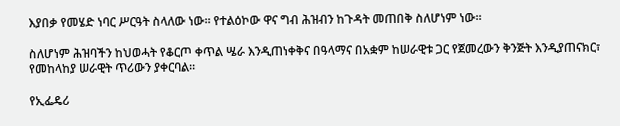እያበቃ የመሄድ ነባር ሥርዓት ስላለው ነው። የተልዕኮው ዋና ግብ ሕዝብን ከጉዳት መጠበቅ ስለሆነም ነው።

ስለሆነም ሕዝባችን ከህወሓት የቆርጦ ቀጥል ሤራ እንዲጠነቀቅና በዓላማና በአቋም ከሠራዊቱ ጋር የጀመረውን ቅንጅት እንዲያጠናክር፣ የመከላከያ ሠራዊት ጥሪውን ያቀርባል።

የኢፌዴሪ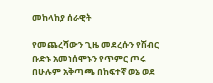መከላከያ ሰራዊት

የመጨረሻውን ጊዜ መደረሱን የሽብር ቡድኑ አመነሰሞኑን የጥምር ጦሩ በሁሉም አቅጣጫ በከፍተኛ ወኔ ወደ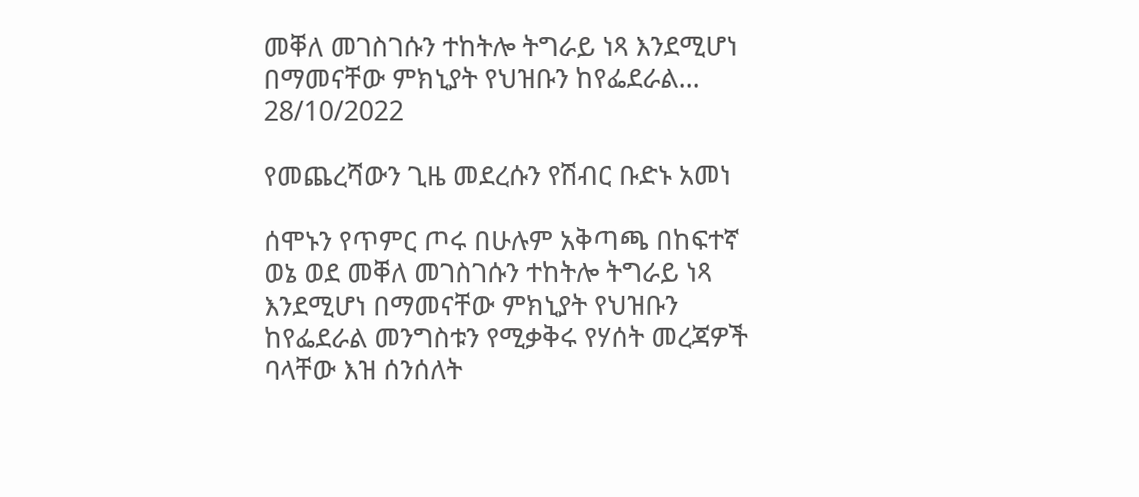መቐለ መገስገሱን ተከትሎ ትግራይ ነጻ እንደሚሆነ በማመናቸው ምክኒያት የህዝቡን ከየፌደራል...
28/10/2022

የመጨረሻውን ጊዜ መደረሱን የሽብር ቡድኑ አመነ

ሰሞኑን የጥምር ጦሩ በሁሉም አቅጣጫ በከፍተኛ ወኔ ወደ መቐለ መገስገሱን ተከትሎ ትግራይ ነጻ እንደሚሆነ በማመናቸው ምክኒያት የህዝቡን ከየፌደራል መንግስቱን የሚቃቅሩ የሃሰት መረጃዎች ባላቸው እዝ ሰንሰለት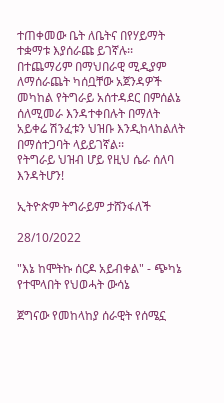ተጠቀመው ቤት ለቤትና በየሃይማት ተቋማቱ እያሰራጩ ይገኛሉ፡፡ በተጨማሪም በማህበራዊ ሚዲያም ለማሰራጨት ካሰቧቸው አጀንዳዎች መካከል የትግራይ አሰተዳደር በምሰልኔ ሰለሚመራ እንዳተቀበሉት በማለት አይቀሬ ሽንፈቱን ህዝቡ እንዲከላከልለት በማሰተጋባት ላይይገኛል፡፡
የትግራይ ህዝብ ሆይ የዚህ ሴራ ሰለባ እንዳትሆን!

ኢትዮጵም ትግራይም ታሸንፋለች

28/10/2022

"እኔ ከሞትኩ ሰርዶ አይብቀል" - ጭካኔ የተሞላበት የህወሓት ውሳኔ

ጀግናው የመከላከያ ሰራዊት የሰሜኗ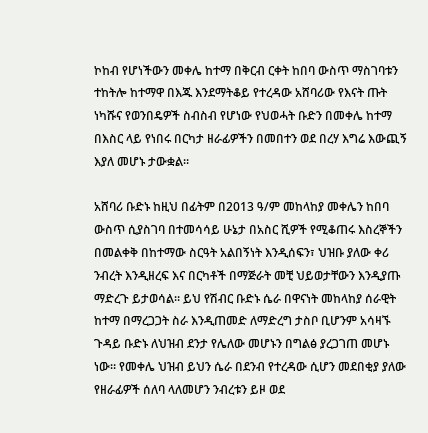ኮከብ የሆነችውን መቀሌ ከተማ በቅርብ ርቀት ከበባ ውስጥ ማስገባቱን ተከትሎ ከተማዋ በእጁ እንደማትቆይ የተረዳው አሸባሪው የእናት ጡት ነካሹና የወንበዴዎች ስብስብ የሆነው የህወሓት ቡድን በመቀሌ ከተማ በእስር ላይ የነበሩ በርካታ ዘራፊዎችን በመበተን ወደ በረሃ እግሬ እውጪኝ እያለ መሆኑ ታውቋል።

አሸባሪ ቡድኑ ከዚህ በፊትም በ2013 ዓ/ም መከላከያ መቀሌን ከበባ ውስጥ ሲያስገባ በተመሳሳይ ሁኔታ በአስር ሺዎች የሚቆጠሩ እስረኞችን በመልቀቅ በከተማው ስርዓት አልበኝነት እንዲሰፍን፣ ህዝቡ ያለው ቀሪ ንብረት እንዲዘረፍ እና በርካቶች በማጅራት መቺ ህይወታቸውን እንዲያጡ ማድረጉ ይታወሳል። ይህ የሽብር ቡድኑ ሴራ በዋናነት መከላከያ ሰራዊት ከተማ በማረጋጋት ስራ እንዲጠመድ ለማድረግ ታስቦ ቢሆንም አሳዛኙ ጉዳይ ቡድኑ ለህዝብ ደንታ የሌለው መሆኑን በግልፅ ያረጋገጠ መሆኑ ነው። የመቀሌ ህዝብ ይህን ሴራ በደንብ የተረዳው ሲሆን መደበቂያ ያለው የዘራፊዎች ሰለባ ላለመሆን ንብረቱን ይዞ ወደ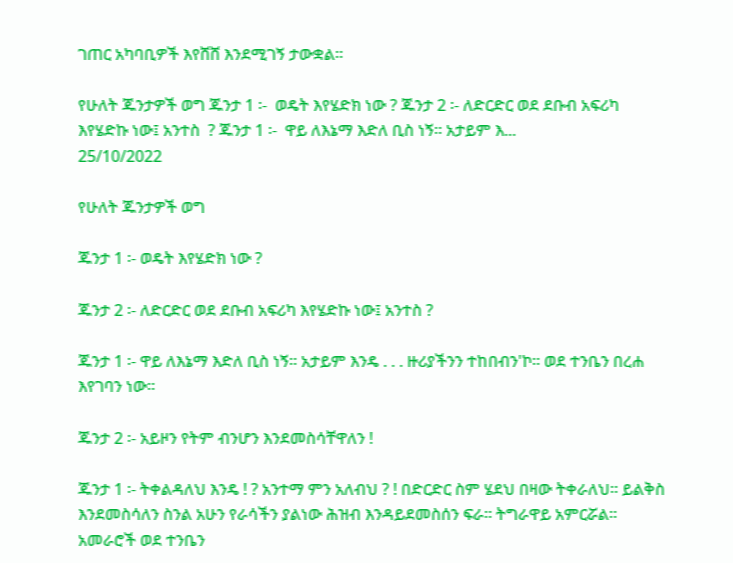ገጠር አካባቢዎች እየሸሸ እንደሚገኝ ታውቋል።

የሁለት ጁንታዎች ወግ ጁንታ 1 ፡-  ወዴት እየሄድክ ነው ? ጁንታ 2 ፡- ለድርድር ወደ ደቡብ አፍሪካ እየሄድኩ ነው፤ አንተስ  ? ጁንታ 1 ፡-  ዋይ ለእኔማ እድለ ቢስ ነኝ፡፡ አታይም እ...
25/10/2022

የሁለት ጁንታዎች ወግ

ጁንታ 1 ፡- ወዴት እየሄድክ ነው ?

ጁንታ 2 ፡- ለድርድር ወደ ደቡብ አፍሪካ እየሄድኩ ነው፤ አንተስ ?

ጁንታ 1 ፡- ዋይ ለእኔማ እድለ ቢስ ነኝ፡፡ አታይም እንዴ . . . ዙሪያችንን ተከበብን'ኮ፡፡ ወደ ተንቤን በረሐ እየገባን ነው፡፡

ጁንታ 2 ፡- አይዞን የትም ብንሆን እንደመስሳቸዋለን !

ጁንታ 1 ፡- ትቀልዳለህ እንዴ ! ? አንተማ ምን አለብህ ? ! በድርድር ስም ሄደህ በዛው ትቀራለህ፡፡ ይልቅስ እንደመስሳለን ስንል አሁን የራሳችን ያልነው ሕዝብ እንዳይደመስሰን ፍራ፡፡ ትግራዋይ አምርሯል፡፡ አመራሮች ወደ ተንቤን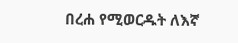በረሐ የሚወርዱት ለእኛ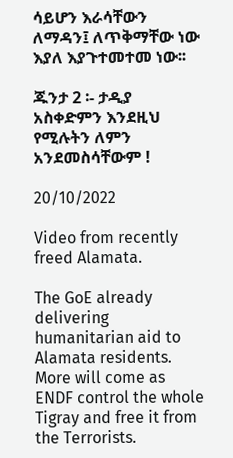ሳይሆን እራሳቸውን ለማዳን፤ ለጥቅማቸው ነው እያለ እያጉተመተመ ነው፡፡

ጁንታ 2 ፡- ታዲያ አስቀድምን እንደዚህ የሚሉትን ለምን አንደመስሳቸውም !

20/10/2022

Video from recently freed Alamata.

The GoE already delivering humanitarian aid to Alamata residents. More will come as ENDF control the whole Tigray and free it from the Terrorists.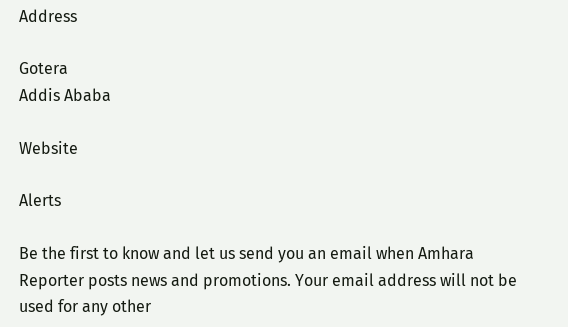Address

Gotera
Addis Ababa

Website

Alerts

Be the first to know and let us send you an email when Amhara Reporter posts news and promotions. Your email address will not be used for any other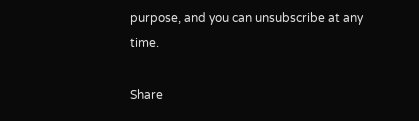purpose, and you can unsubscribe at any time.

Share